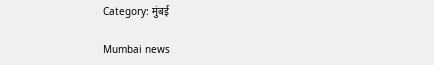Category: मुंबई

Mumbai news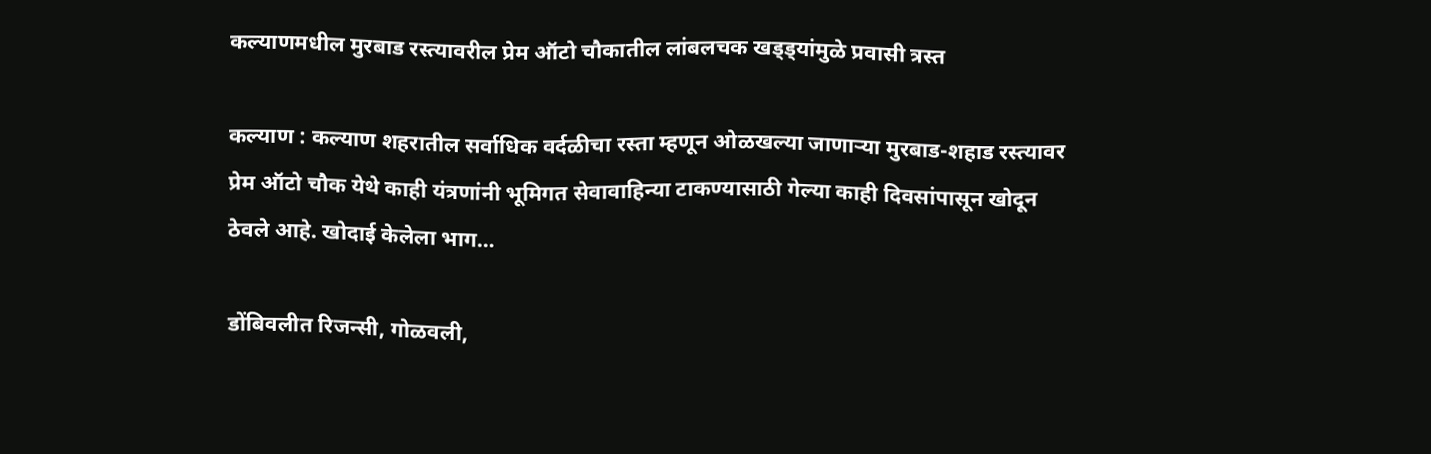कल्याणमधील मुरबाड रस्त्यावरील प्रेम ऑटो चौकातील लांबलचक खड्ड्यांमुळे प्रवासी त्रस्त

कल्याण : कल्याण शहरातील सर्वाधिक वर्दळीचा रस्ता म्हणून ओळखल्या जाणाऱ्या मुरबाड-शहाड रस्त्यावर प्रेम ऑटो चौक येथे काही यंत्रणांनी भूमिगत सेवावाहिन्या टाकण्यासाठी गेल्या काही दिवसांपासून खोदून ठेवले आहे. खोदाई केलेला भाग…

डोंबिवलीत रिजन्सी, गोळवली,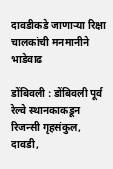दावडीकडे जाणाऱ्या रिक्षा चालकांची मनमानीने भाडेवाढ

डोंबिवली : डोंबिवली पूर्व रेल्वे स्थानकाकडून रिजन्सी गृहसंकुल, दावडी,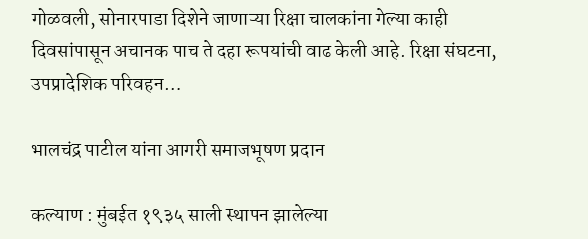गोळवली, सोनारपाडा दिशेने जाणाऱ्या रिक्षा चालकांना गेल्या काही दिवसांपासून अचानक पाच ते दहा रूपयांची वाढ केली आहे. रिक्षा संघटना, उपप्रादेशिक परिवहन…

भालचंद्र पाटील यांना आगरी समाजभूषण प्रदान

कल्याण : मुंबईत १९३५ साली स्थापन झालेल्या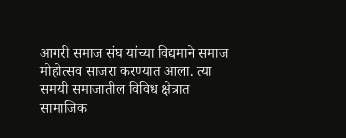आगरी समाज संघ यांच्या विद्यमाने समाज मोहोत्सव साजरा करण्यात आला. त्या समयी समाजातील विविध क्षेत्रात सामाजिक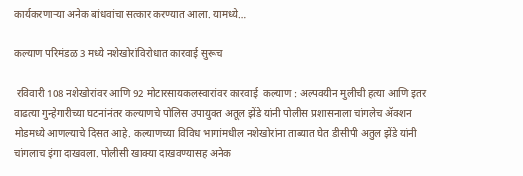कार्यकरणाऱ्या अनेक बांधवांचा सत्कार करण्यात आला. यामध्ये…

कल्याण परिमंडळ 3 मध्ये नशेखोरांविरोधात कारवाई सुरूच

 रविवारी 108 नशेखोरांवर आणि 92 मोटारसायकलस्वारांवर कारवाई  कल्याण : अल्पवयीन मुलीची हत्या आणि इतर वाढत्या गुन्हेगारीच्या घटनांनंतर कल्याणचे पोलिस उपायुक्त अतूल झेंडे यांनी पोलीस प्रशासनाला चांगलेच ॲक्शन मोडमध्ये आणल्याचे दिसत आहे. कल्याणच्या विविध भागांमधील नशेखोरांना ताब्यात घेत डीसीपी अतुल झेंडे यांनी चांगलाच इंगा दाखवला. पोलीसी खाक्या दाखवण्यासह अनेक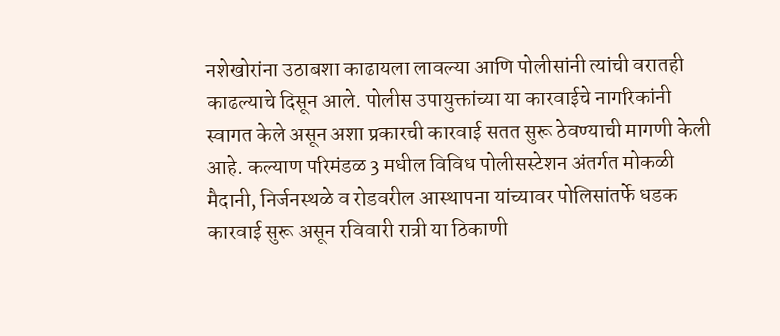नशेखोरांना उठाबशा काढायला लावल्या आणि पोलीसांनी त्यांची वरातही काढल्याचे दिसून आले. पोलीस उपायुक्तांच्या या कारवाईचे नागरिकांनी स्वागत केले असून अशा प्रकारची कारवाई सतत सुरू ठेवण्याची मागणी केली आहे. कल्याण परिमंडळ 3 मधील विविध पोलीसस्टेशन अंतर्गत मोकळी मैदानी, निर्जनस्थळे व रोडवरील आस्थापना यांच्यावर पोलिसांतर्फे धडक कारवाई सुरू असून रविवारी रात्री या ठिकाणी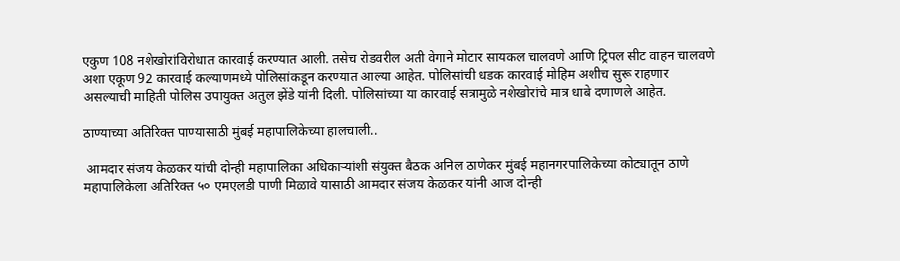एकुण 108 नशेखोरांविरोधात कारवाई करण्यात आली. तसेच रोडवरील अती वेगाने मोटार सायकल चालवणे आणि ट्रिपल सीट वाहन चालवणे अशा एकूण 92 कारवाई कल्याणमध्ये पोलिसांकडून करण्यात आल्या आहेत. पोलिसांची धडक कारवाई मोहिम अशीच सुरू राहणार  असल्याची माहिती पोलिस उपायुक्त अतुल झेंडे यांनी दिली. पोलिसांच्या या कारवाई सत्रामुळे नशेखोरांचे मात्र धाबे दणाणले आहेत.

ठाण्याच्या अतिरिक्त पाण्यासाठी मुंबई महापालिकेच्या हालचाली..

 आमदार संजय केळकर यांची दोन्ही महापालिका अधिकाऱ्यांशी संयुक्त बैठक अनिल ठाणेकर मुंबई महानगरपालिकेच्या कोट्यातून ठाणे महापालिकेला अतिरिक्त ५० एमएलडी पाणी मिळावे यासाठी आमदार संजय केळकर यांनी आज दोन्ही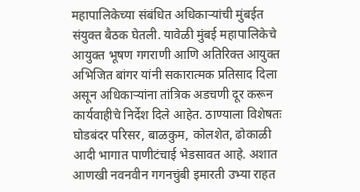महापालिकेच्या संबंधित अधिकाऱ्यांची मुंबईत संयुक्त बैठक घेतली. यावेळी मुंबई महापालिकेचे आयुक्त भूषण गगराणी आणि अतिरिक्त आयुक्त अभिजित बांगर यांनी सकारात्मक प्रतिसाद दिला असून अधिकाऱ्यांना तांत्रिक अडचणी दूर करून कार्यवाहीचे निर्देश दिले आहेत. ठाण्याला विशेषतः घोडबंदर परिसर, बाळकुम, कोलशेत, ढोकाळी आदी भागात पाणीटंचाई भेडसावत आहे. अशात आणखी नवनवीन गगनचुंबी इमारती उभ्या राहत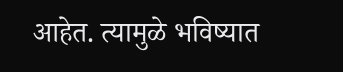आहेत. त्यामुळे भविष्यात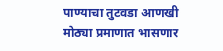पाण्याचा तुटवडा आणखी मोठ्या प्रमाणात भासणार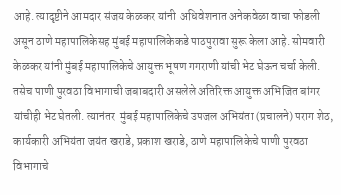आहे. त्यादृष्टीने आमदार संजय केळकर यांनी  अधिवेशनात अनेकवेळा वाचा फोडली असून ठाणे महापालिकेसह मुंबई महापालिकेकडे पाठपुरावा सुरू केला आहे. सोमवारी केळकर यांनी मुंबई महापालिकेचे आयुक्त भूषण गगराणी यांची भेट घेऊन चर्चा केली. तसेच पाणी पुरवठा विभागाची जबाबदारी असलेले अतिरिक्त आयुक्त अभिजित बांगर यांचीही भेट घेतली. त्यानंतर  मुंबई महापालिकेचे उपजल अभियंता (प्रचालने) पराग शेठ, कार्यकारी अभियंता जयंत खराडे, प्रकाश खराडे, ठाणे महापालिकेचे पाणी पुरवठा विभागाचे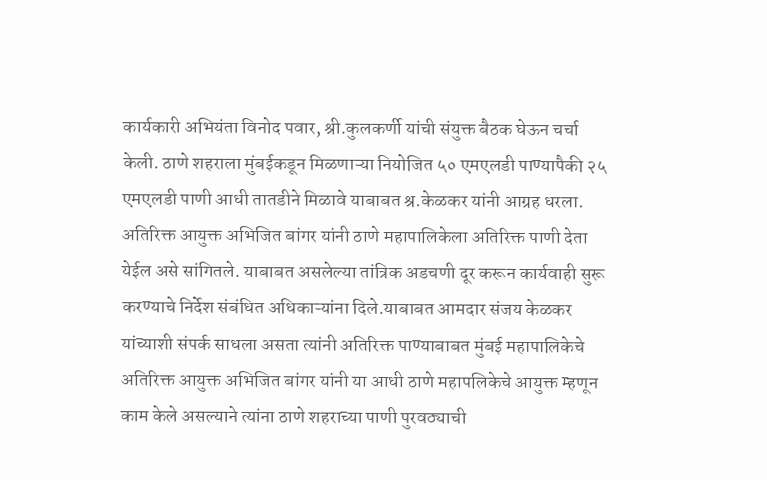कार्यकारी अभियंता विनोद पवार, श्री.कुलकर्णी यांची संयुक्त बैठक घेऊन चर्चा केली. ठाणे शहराला मुंबईकडून मिळणाऱ्या नियोजित ५० एमएलडी पाण्यापैकी २५ एमएलडी पाणी आधी तातडीने मिळावे याबाबत श्र.केळकर यांनी आग्रह धरला. अतिरिक्त आयुक्त अभिजित बांगर यांनी ठाणे महापालिकेला अतिरिक्त पाणी देता येईल असे सांगितले. याबाबत असलेल्या तांत्रिक अडचणी दूर करून कार्यवाही सुरू करण्याचे निर्देश संबंधित अधिकाऱ्यांना दिले.याबाबत आमदार संजय केळकर यांच्याशी संपर्क साधला असता त्यांनी अतिरिक्त पाण्याबाबत मुंबई महापालिकेचे अतिरिक्त आयुक्त अभिजित बांगर यांनी या आधी ठाणे महापलिकेचे आयुक्त म्हणून काम केले असल्याने त्यांना ठाणे शहराच्या पाणी पुरवठ्याची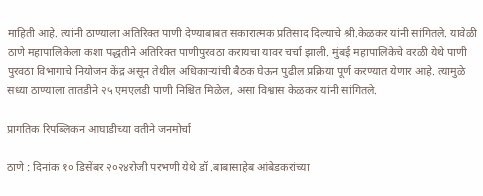माहिती आहे. त्यांनी ठाण्याला अतिरिक्त पाणी देण्याबाबत सकारात्मक प्रतिसाद दिल्याचे श्री.केळकर यांनी सांगितले. यावेळी ठाणे महापालिकेला कशा पद्धतीने अतिरिक्त पाणीपुरवठा करायचा यावर चर्चा झाली. मुंबई महापालिकेचे वरळी येथे पाणी पुरवठा विभागाचे नियोजन केंद्र असून तेथील अधिकाऱ्यांची बैठक घेऊन पुढील प्रक्रिया पूर्ण करण्यात येणार आहे. त्यामुळे सध्या ठाण्याला तातडीने २५ एमएलडी पाणी निश्चित मिळेल, असा विश्वास केळकर यांनी सांगितले.

प्रागतिक रिपब्लिकन आघाडीच्या वतीने जनमोर्चा

ठाणे : दिनांक १० डिसेंबर २०२४रोजी परभणी येथे डॉ .बाबासाहेब आंबेडकरांच्या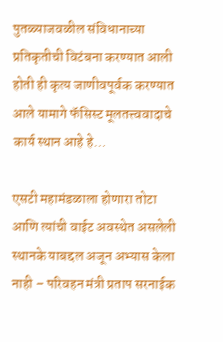पुतळ्याजवळील संविधानाच्या प्रतिकृतीची विटंबना करण्यात आली होती ही कृत्य जाणीवपूर्वक करण्यात आले यामागे फॅसिस्ट मूलतत्त्ववादाचे कार्य स्थान आहे हे…

एसटी महामंडळाला होणारा तोटा आणि त्यांची वाईट अवस्थेत असलेली स्थानके याबद्दल अजून अभ्यास केला नाही – परिवहन मंत्री प्रताप सरनाईक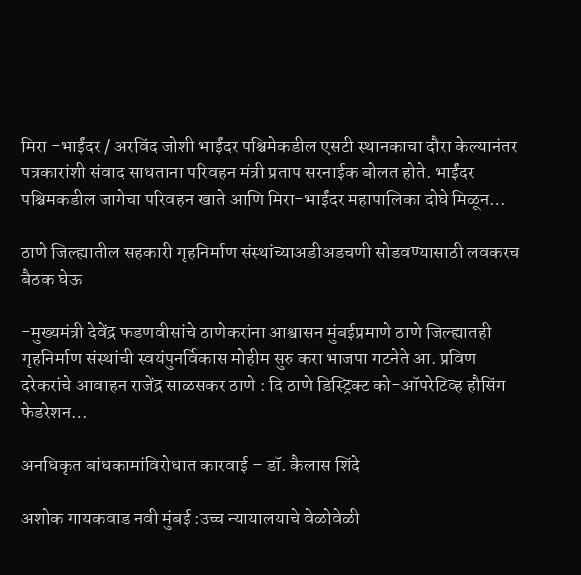मिरा -भाईंदर / अरविंद जोशी भाईंदर पश्चिमेकडील एसटी स्थानकाचा दौरा केल्यानंतर पत्रकारांशी संवाद साधताना परिवहन मंत्री प्रताप सरनाईक बोलत होते. भाईंदर पश्चिमकडील जागेचा परिवहन खाते आणि मिरा-भाईंदर महापालिका दोघे मिळून…

ठाणे जिल्ह्यातील सहकारी गृहनिर्माण संस्थांच्याअडीअडचणी सोडवण्यासाठी लवकरच बैठक घेऊ

-मुख्यमंत्री देवेंद्र फडणवीसांचे ठाणेकरांना आश्वासन मुंबईप्रमाणे ठाणे जिल्ह्यातही गृहनिर्माण संस्थांची स्वयंपुनर्विकास मोहीम सुरु करा भाजपा गटनेते आ. प्रविण दरेकरांचे आवाहन राजेंद्र साळसकर ठाणे : दि ठाणे डिस्ट्रिक्ट को-ऑपरेटिव्ह हौसिंग फेडरेशन…

अनधिकृत बांधकामांविरोधात कारवाई – डॉ. कैलास शिंदे

अशोक गायकवाड नवी मुंबई :उच्च न्यायालयाचे वेळोवेळी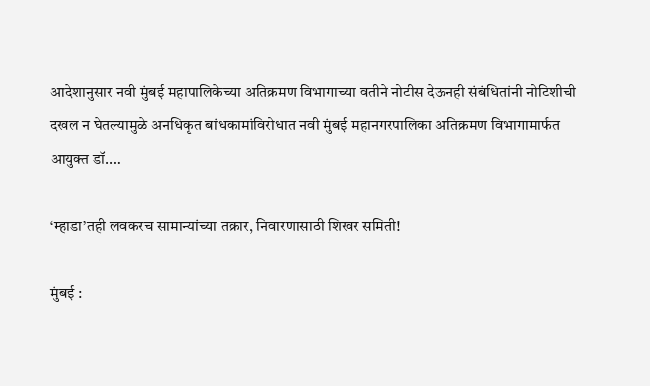आदेशानुसार नवी मुंबई महापालिकेच्या अतिक्रमण विभागाच्या वतीने नोटीस देऊनही संबंधितांनी नोटिशीची दखल न घेतल्यामुळे अनधिकृत बांधकामांविरोधात नवी मुंबई महानगरपालिका अतिक्रमण विभागामार्फत आयुक्त डॉ.…

‘म्हाडा’तही लवकरच सामान्यांच्या तक्रार, निवारणासाठी शिखर समिती!

मुंबई :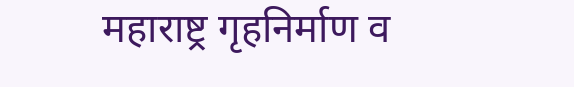महाराष्ट्र गृहनिर्माण व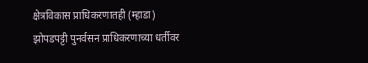क्षेत्रविकास प्राधिकरणातही (म्हाडा) झोपडपट्टी पुनर्वसन प्राधिकरणाच्या धर्तीवर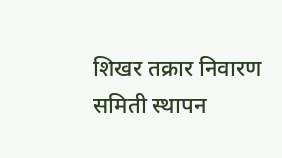शिखर तक्रार निवारण समिती स्थापन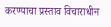करण्याचा प्रस्ताव विचाराधीन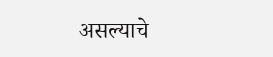असल्याचे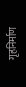गृहनिर्माण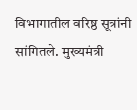विभागातील वरिष्ठ सूत्रांनी सांगितले. मुख्यमंत्री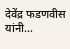देवेंद्र फडणवीस यांनी…